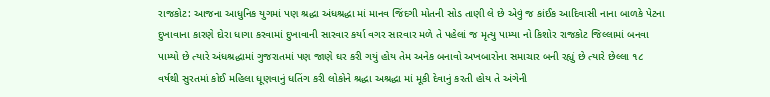રાજકોટ: આજના આધુનિક યુગમાં પણ શ્રદ્ધા અંધશ્રદ્ધા માં માનવ જિંદગી મોતની સોડ તાણી લે છે એવું જ કાંઈક આદિવાસી નાના બાળકે પેટના દુખાવાના કારણે દોરા ધાગા કરવામાં દુખાવાની સારવાર કર્યા વગર સારવાર મળે તે પહેલાં જ મૃત્યુ પામ્યા નો કિશોર રાજકોટ જિલ્લામાં બનવા પામ્યો છે ત્યારે અંધશ્રદ્ધામાં ગુજરાતમાં પણ જાણે ઘર કરી ગયું હોય તેમ અનેક બનાવો અખબારોના સમાચાર બની રહ્યું છે ત્યારે છેલ્લા ૧૮ વર્ષથી સુરતમાં કોઈ મહિલા ધૂણવાનું ધતિંગ કરી લોકોને શ્રદ્ધા અશ્રદ્ધા માં મૂકી દેવાનું કરતી હોય તે અંગેની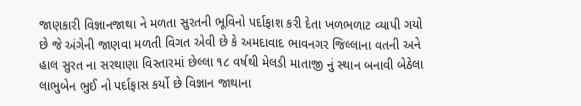જાણકારી વિજ્ઞાનજાથા ને મળતા સુરતની ભૂવિનો પર્દાફાશ કરી દેતા ખળભળાટ વ્યાપી ગયો છે જે અંગેની જાણવા મળતી વિગત એવી છે કે અમદાવાદ ભાવનગર જિલ્લાના વતની અને હાલ સુરત ના સરથાણા વિસ્તારમાં છેલ્લા ૧૮ વર્ષથી મેલડી માતાજી નું સ્થાન બનાવી બેઠેલા લાભુબેન ભુઈ નો પર્દાફાસ કર્યો છે વિજ્ઞાન જાથાના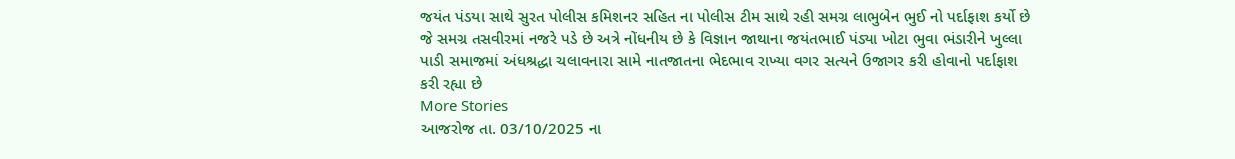જયંત પંડયા સાથે સુરત પોલીસ કમિશનર સહિત ના પોલીસ ટીમ સાથે રહી સમગ્ર લાભુબેન ભુઈ નો પર્દાફાશ કર્યો છે જે સમગ્ર તસવીરમાં નજરે પડે છે અત્રે નોંધનીય છે કે વિજ્ઞાન જાથાના જયંતભાઈ પંડ્યા ખોટા ભુવા ભંડારીને ખુલ્લા પાડી સમાજમાં અંધશ્રદ્ધા ચલાવનારા સામે નાતજાતના ભેદભાવ રાખ્યા વગર સત્યને ઉજાગર કરી હોવાનો પર્દાફાશ કરી રહ્યા છે
More Stories
આજરોજ તા. 03/10/2025 ના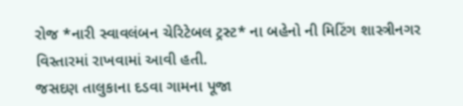રોજ *નારી સ્વાવલંબન ચેરિટેબલ ટ્રસ્ટ* ના બહેનો ની મિટિંગ શાસ્ત્રીનગર વિસ્તારમાં રાખવામાં આવી હતી.
જસદણ તાલુકાના દડવા ગામના પૂજા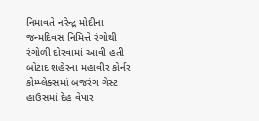નિમાવતે નરેન્દ્ર મોદીના જન્મદિવસ નિમિત્તે રંગોથી રંગોળી દોરવામાં આવી હતી
બોટાદ શહેરના મહાવીર કોર્નર કોમ્પ્લેક્સમાં બજરંગ ગેસ્ટ હાઉસમાં દેહ વેપાર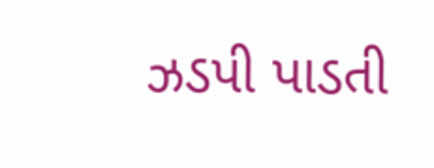ઝડપી પાડતી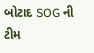બોટાદ SOG ની ટીમ